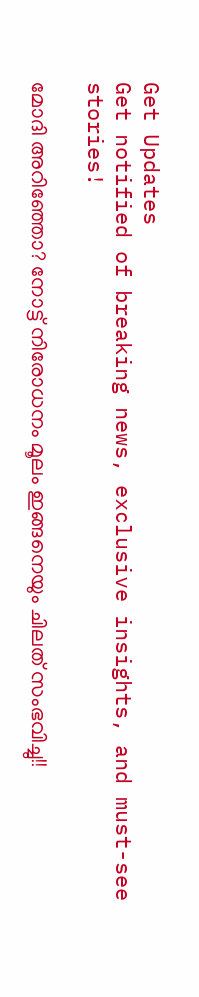Get Updates
Get notified of breaking news, exclusive insights, and must-see stories!

മോദി അറിഞ്ഞോ? നോട്ട് നിരോധനം മൂലം ഇങ്ങനെയും ചിലത് സംഭവിച്ചു!!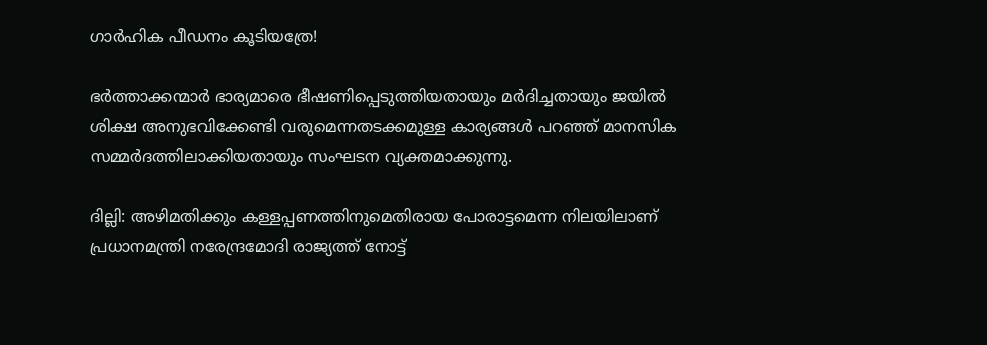ഗാര്‍ഹിക പീഡനം കൂടിയത്രേ!

ഭര്‍ത്താക്കന്മാര്‍ ഭാര്യമാരെ ഭീഷണിപ്പെടുത്തിയതായും മര്‍ദിച്ചതായും ജയില്‍ ശിക്ഷ അനുഭവിക്കേണ്ടി വരുമെന്നതടക്കമുള്ള കാര്യങ്ങള്‍ പറഞ്ഞ് മാനസിക സമ്മര്‍ദത്തിലാക്കിയതായും സംഘടന വ്യക്തമാക്കുന്നു.

ദില്ലി: അഴിമതിക്കും കള്ളപ്പണത്തിനുമെതിരായ പോരാട്ടമെന്ന നിലയിലാണ് പ്രധാനമന്ത്രി നരേന്ദ്രമോദി രാജ്യത്ത് നോട്ട്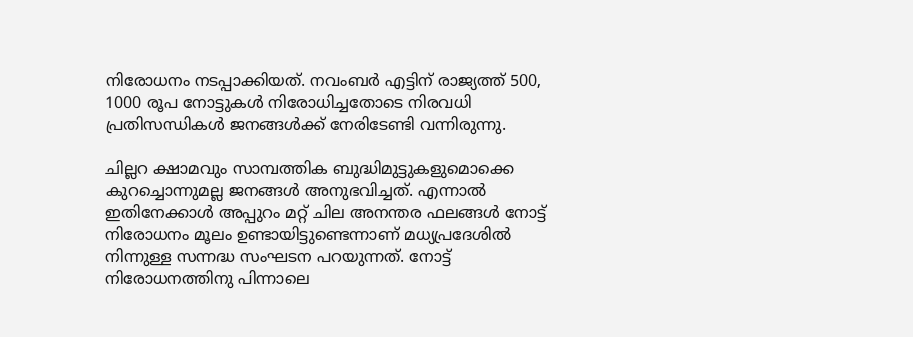നിരോധനം നടപ്പാക്കിയത്. നവംബര്‍ എട്ടിന് രാജ്യത്ത് 500, 1000 രൂപ നോട്ടുകള്‍ നിരോധിച്ചതോടെ നിരവധി പ്രതിസന്ധികള്‍ ജനങ്ങള്‍ക്ക് നേരിടേണ്ടി വന്നിരുന്നു.

ചില്ലറ ക്ഷാമവും സാമ്പത്തിക ബുദ്ധിമുട്ടുകളുമൊക്കെ കുറച്ചൊന്നുമല്ല ജനങ്ങള്‍ അനുഭവിച്ചത്. എന്നാല്‍ ഇതിനേക്കാള്‍ അപ്പുറം മറ്റ് ചില അനന്തര ഫലങ്ങള്‍ നോട്ട് നിരോധനം മൂലം ഉണ്ടായിട്ടുണ്ടെന്നാണ് മധ്യപ്രദേശില്‍ നിന്നുള്ള സന്നദ്ധ സംഘടന പറയുന്നത്. നോട്ട് നിരോധനത്തിനു പിന്നാലെ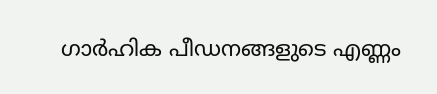ഗാര്‍ഹിക പീഡനങ്ങളുടെ എണ്ണം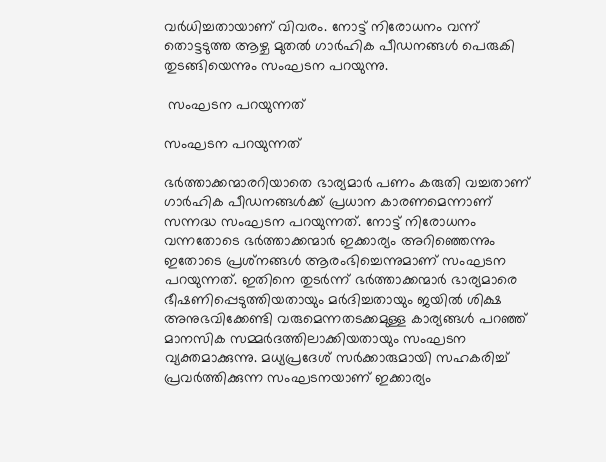വര്‍ധിച്ചതായാണ് വിവരം. നോട്ട് നിരോധനം വന്ന് തൊട്ടടുത്ത ആഴ്ച മുതല്‍ ഗാര്‍ഹിക പീഡനങ്ങള്‍ പെരുകി തുടങ്ങിയെന്നും സംഘടന പറയുന്നു.

 സംഘടന പറയുന്നത്

സംഘടന പറയുന്നത്

ഭര്‍ത്താക്കന്മാരറിയാതെ ഭാര്യമാര്‍ പണം കരുതി വച്ചതാണ് ഗാര്‍ഹിക പീഡനങ്ങള്‍ക്ക് പ്രധാന കാരണമെന്നാണ് സന്നദ്ധ സംഘടന പറയുന്നത്. നോട്ട് നിരോധനം വന്നതോടെ ഭര്‍ത്താക്കന്മാര്‍ ഇക്കാര്യം അറിഞ്ഞെന്നും ഇതോടെ പ്രശ്‌നങ്ങള്‍ ആരംഭിച്ചെന്നുമാണ് സംഘടന പറയുന്നത്. ഇതിനെ തുടര്‍ന്ന് ഭര്‍ത്താക്കന്മാര്‍ ഭാര്യമാരെ ഭീഷണിപ്പെടുത്തിയതായും മര്‍ദിച്ചതായും ജയില്‍ ശിക്ഷ അനുഭവിക്കേണ്ടി വരുമെന്നതടക്കമുള്ള കാര്യങ്ങള്‍ പറഞ്ഞ് മാനസിക സമ്മര്‍ദത്തിലാക്കിയതായും സംഘടന വ്യക്തമാക്കുന്നു. മധ്യപ്രദേശ് സര്‍ക്കാരുമായി സഹകരിച്ച് പ്രവര്‍ത്തിക്കുന്ന സംഘടനയാണ് ഇക്കാര്യം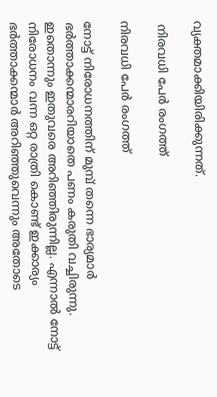വ്യക്തമാക്കിയിരിക്കുന്നത്.

 നിരവധി പേര്‍ രംഗത്ത്

നിരവധി പേര്‍ രംഗത്ത്

നോട്ട് നിരോധനത്തിന് മുമ്പ് തന്നെ ഭാര്യമാര്‍ ഭര്‍ത്താക്കന്മാരറിയാതെ പണം കരുതി വച്ചിരുന്നു. ഇതൊന്നും ഇതുവരെ അറിഞ്ഞിരുന്നില്ല. എന്നാല്‍ നോട്ട് നിരോധനം വന്ന ഒറ്റ രാത്രി കൊണ്ട് ഇക്കാര്യം ഭര്‍ത്താക്കന്മാര്‍ അറിഞ്ഞുവെന്നും അതോടെ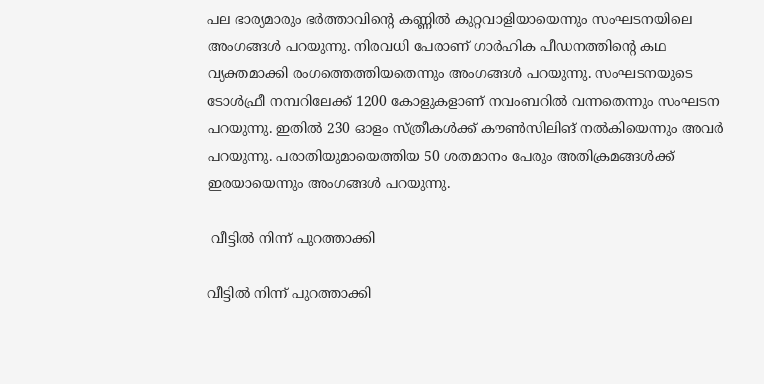പല ഭാര്യമാരും ഭര്‍ത്താവിന്റെ കണ്ണില്‍ കുറ്റവാളിയായെന്നും സംഘടനയിലെ അംഗങ്ങള്‍ പറയുന്നു. നിരവധി പേരാണ് ഗാര്‍ഹിക പീഡനത്തിന്റെ കഥ വ്യക്തമാക്കി രംഗത്തെത്തിയതെന്നും അംഗങ്ങള്‍ പറയുന്നു. സംഘടനയുടെ ടോള്‍ഫ്രീ നമ്പറിലേക്ക് 1200 കോളുകളാണ് നവംബറില്‍ വന്നതെന്നും സംഘടന പറയുന്നു. ഇതില്‍ 230 ഓളം സ്ത്രീകള്‍ക്ക് കൗണ്‍സിലിങ് നല്‍കിയെന്നും അവര്‍ പറയുന്നു. പരാതിയുമായെത്തിയ 50 ശതമാനം പേരും അതിക്രമങ്ങള്‍ക്ക് ഇരയായെന്നും അംഗങ്ങള്‍ പറയുന്നു.

 വീട്ടില്‍ നിന്ന് പുറത്താക്കി

വീട്ടില്‍ നിന്ന് പുറത്താക്കി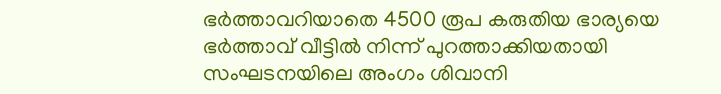ഭര്‍ത്താവറിയാതെ 4500 രൂപ കരുതിയ ഭാര്യയെ ഭര്‍ത്താവ് വീട്ടില്‍ നിന്ന് പുറത്താക്കിയതായി സംഘടനയിലെ അംഗം ശിവാനി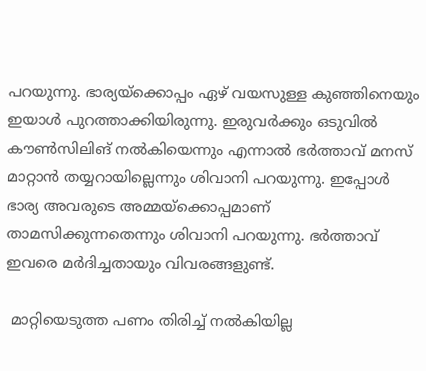പറയുന്നു. ഭാര്യയ്‌ക്കൊപ്പം ഏഴ് വയസുള്ള കുഞ്ഞിനെയും ഇയാള്‍ പുറത്താക്കിയിരുന്നു. ഇരുവര്‍ക്കും ഒടുവില്‍ കൗണ്‍സിലിങ് നല്‍കിയെന്നും എന്നാല്‍ ഭര്‍ത്താവ് മനസ് മാറ്റാന്‍ തയ്യറായില്ലെന്നും ശിവാനി പറയുന്നു. ഇപ്പോള്‍ ഭാര്യ അവരുടെ അമ്മയ്‌ക്കൊപ്പമാണ് താമസിക്കുന്നതെന്നും ശിവാനി പറയുന്നു. ഭര്‍ത്താവ് ഇവരെ മര്‍ദിച്ചതായും വിവരങ്ങളുണ്ട്.

 മാറ്റിയെടുത്ത പണം തിരിച്ച് നല്‍കിയില്ല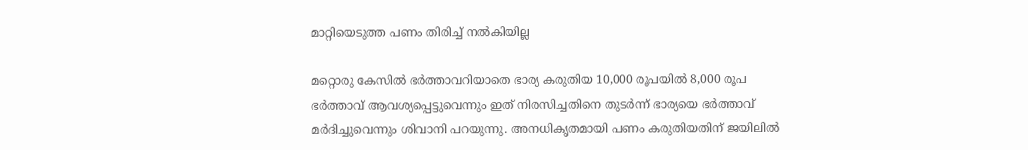മാറ്റിയെടുത്ത പണം തിരിച്ച് നല്‍കിയില്ല

മറ്റൊരു കേസില്‍ ഭര്‍ത്താവറിയാതെ ഭാര്യ കരുതിയ 10,000 രൂപയില്‍ 8,000 രൂപ ഭര്‍ത്താവ് ആവശ്യപ്പെട്ടുവെന്നും ഇത് നിരസിച്ചതിനെ തുടര്‍ന്ന് ഭാര്യയെ ഭര്‍ത്താവ് മര്‍ദിച്ചുവെന്നും ശിവാനി പറയുന്നു. അനധികൃതമായി പണം കരുതിയതിന് ജയിലില്‍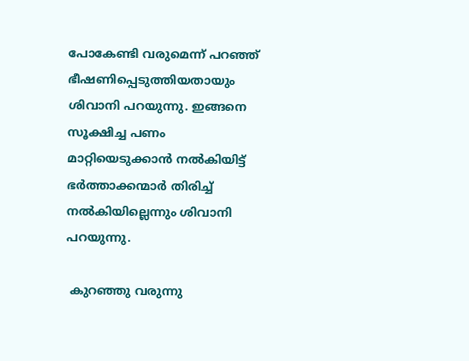പോകേണ്ടി വരുമെന്ന് പറഞ്ഞ് ഭീഷണിപ്പെടുത്തിയതായും ശിവാനി പറയുന്നു. ഇങ്ങനെ സൂക്ഷിച്ച പണം മാറ്റിയെടുക്കാന്‍ നല്‍കിയിട്ട് ഭര്‍ത്താക്കന്മാര്‍ തിരിച്ച് നല്‍കിയില്ലെന്നും ശിവാനി പറയുന്നു.

 കുറഞ്ഞു വരുന്നു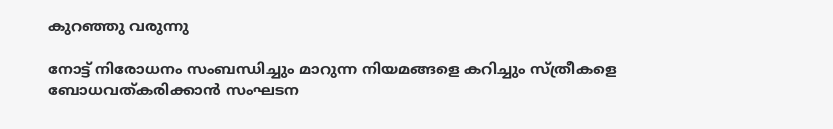കുറഞ്ഞു വരുന്നു

നോട്ട് നിരോധനം സംബന്ധിച്ചും മാറുന്ന നിയമങ്ങളെ കറിച്ചും സ്ത്രീകളെ ബോധവത്കരിക്കാന്‍ സംഘടന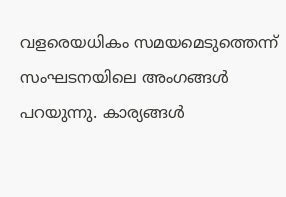വളരെയധികം സമയമെടുത്തെന്ന് സംഘടനയിലെ അംഗങ്ങള്‍ പറയുന്നു. കാര്യങ്ങള്‍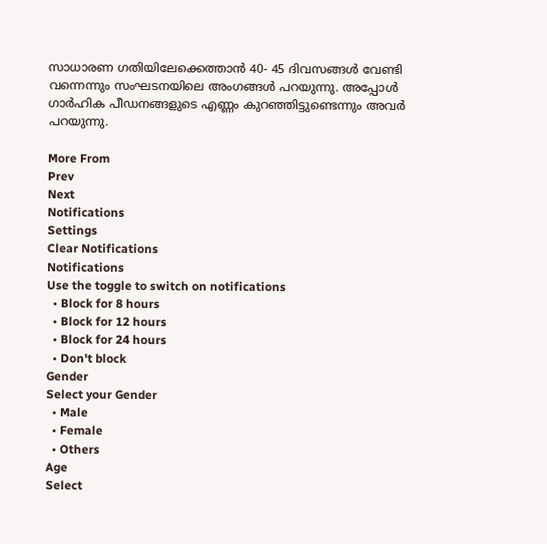സാധാരണ ഗതിയിലേക്കെത്താന്‍ 40- 45 ദിവസങ്ങള്‍ വേണ്ടി വന്നെന്നും സംഘടനയിലെ അംഗങ്ങള്‍ പറയുന്നു. അപ്പോള്‍ ഗാര്‍ഹിക പീഡനങ്ങളുടെ എണ്ണം കുറഞ്ഞിട്ടുണ്ടെന്നും അവര്‍ പറയുന്നു.

More From
Prev
Next
Notifications
Settings
Clear Notifications
Notifications
Use the toggle to switch on notifications
  • Block for 8 hours
  • Block for 12 hours
  • Block for 24 hours
  • Don't block
Gender
Select your Gender
  • Male
  • Female
  • Others
Age
Select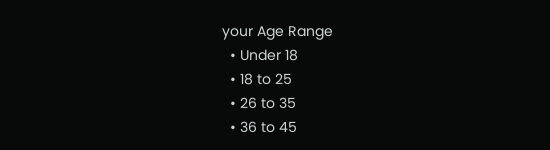your Age Range
  • Under 18
  • 18 to 25
  • 26 to 35
  • 36 to 45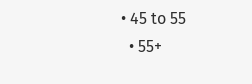• 45 to 55
  • 55+